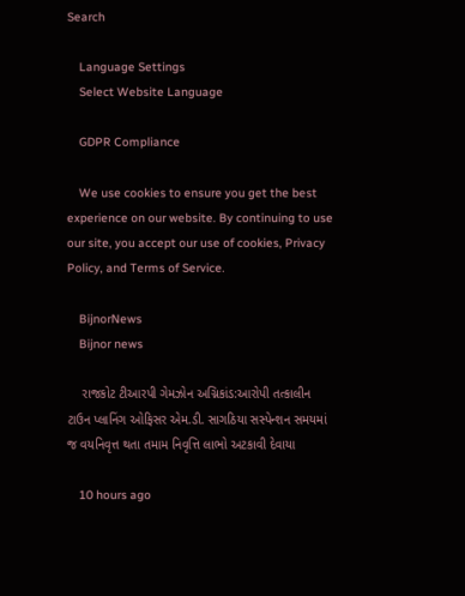Search

    Language Settings
    Select Website Language

    GDPR Compliance

    We use cookies to ensure you get the best experience on our website. By continuing to use our site, you accept our use of cookies, Privacy Policy, and Terms of Service.

    BijnorNews
    Bijnor news

    રાજકોટ ટીઆરપી ગેમઝોન અગ્નિકાંડ:આરોપી તત્કાલીન ટાઉન પ્લાનિંગ ઓફિસર એમ.ડી. સાગઠિયા સસ્પેન્શન સમયમાં જ વયનિવૃત્ત થતા તમામ નિવૃત્તિ લાભો અટકાવી દેવાયા

    10 hours ago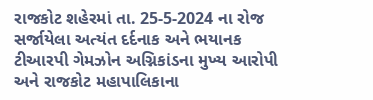રાજકોટ શહેરમાં તા. 25-5-2024 ના રોજ સર્જાયેલા અત્યંત દર્દનાક અને ભયાનક ટીઆરપી ગેમઝોન અગ્નિકાંડના મુખ્ય આરોપી અને રાજકોટ મહાપાલિકાના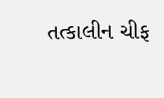તત્કાલીન ચીફ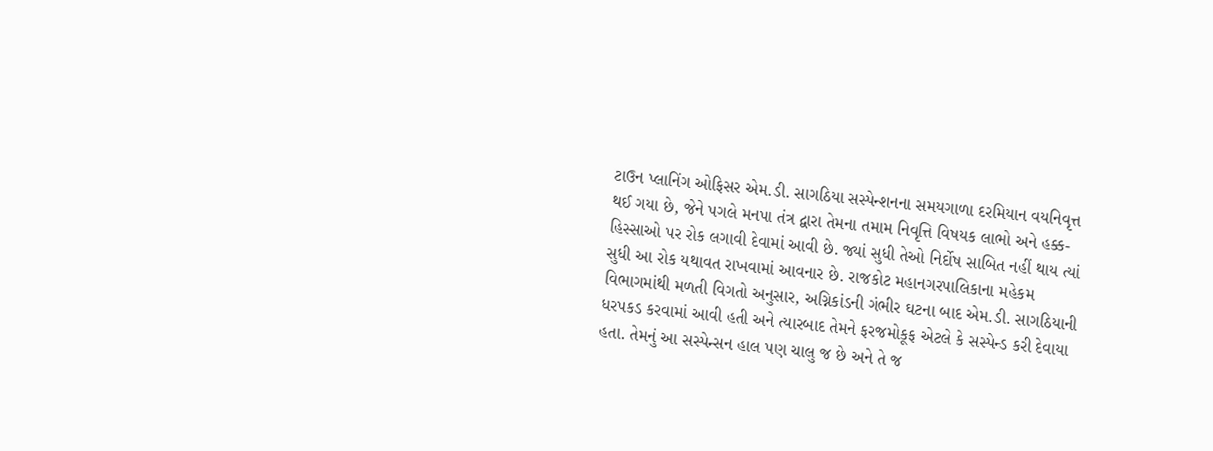ટાઉન પ્લાનિંગ ઓફિસર એમ.ડી. સાગઠિયા સસ્પેન્શનના સમયગાળા દરમિયાન વયનિવૃત્ત થઈ ગયા છે, જેને પગલે મનપા તંત્ર દ્વારા તેમના તમામ નિવૃત્તિ વિષયક લાભો અને હક્ક-હિસ્સાઓ પર રોક લગાવી દેવામાં આવી છે. જ્યાં સુધી તેઓ નિર્દોષ સાબિત નહીં થાય ત્યાં સુધી આ રોક યથાવત રાખવામાં આવનાર છે. રાજકોટ મહાનગરપાલિકાના મહેકમ વિભાગમાંથી મળતી વિગતો અનુસાર, અગ્નિકાંડની ગંભીર ઘટના બાદ એમ.ડી. સાગઠિયાની ધરપકડ કરવામાં આવી હતી અને ત્યારબાદ તેમને ફરજમોકૂફ એટલે કે સસ્પેન્ડ કરી દેવાયા હતા. તેમનું આ સસ્પેન્સન હાલ પણ ચાલુ જ છે અને તે જ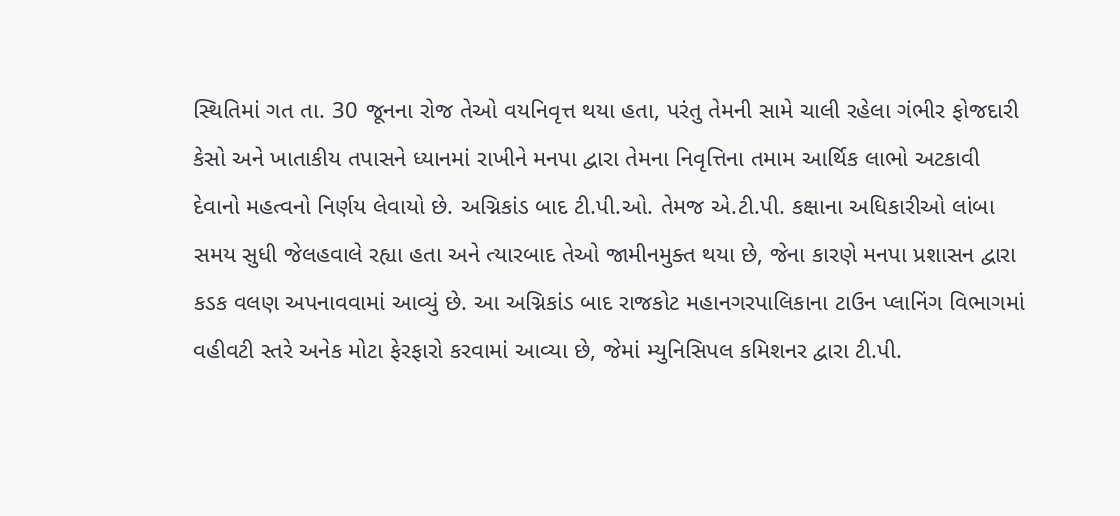સ્થિતિમાં ગત તા. 30 જૂનના રોજ તેઓ વયનિવૃત્ત થયા હતા, પરંતુ તેમની સામે ચાલી રહેલા ગંભીર ફોજદારી કેસો અને ખાતાકીય તપાસને ધ્યાનમાં રાખીને મનપા દ્વારા તેમના નિવૃત્તિના તમામ આર્થિક લાભો અટકાવી દેવાનો મહત્વનો નિર્ણય લેવાયો છે. અગ્નિકાંડ બાદ ટી.પી.ઓ. તેમજ એ.ટી.પી. કક્ષાના અધિકારીઓ લાંબા સમય સુધી જેલહવાલે રહ્યા હતા અને ત્યારબાદ તેઓ જામીનમુક્ત થયા છે, જેના કારણે મનપા પ્રશાસન દ્વારા કડક વલણ અપનાવવામાં આવ્યું છે. આ અગ્નિકાંડ બાદ રાજકોટ મહાનગરપાલિકાના ટાઉન પ્લાનિંગ વિભાગમાં વહીવટી સ્તરે અનેક મોટા ફેરફારો કરવામાં આવ્યા છે, જેમાં મ્યુનિસિપલ કમિશનર દ્વારા ટી.પી.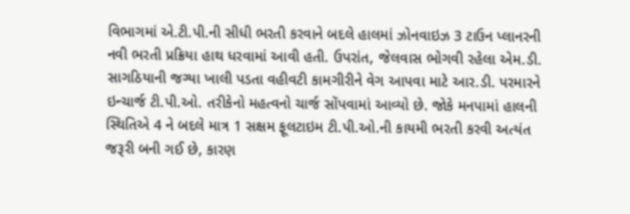વિભાગમાં એ.ટી.પી.ની સીધી ભરતી કરવાને બદલે હાલમાં ઝોનવાઇઝ 3 ટાઉન પ્લાનરની નવી ભરતી પ્રક્રિયા હાથ ધરવામાં આવી હતી. ઉપરાંત, જેલવાસ ભોગવી રહેલા એમ.ડી. સાગઠિયાની જગ્યા ખાલી પડતા વહીવટી કામગીરીને વેગ આપવા માટે આર.ડી. પરમારને ઇન્ચાર્જ ટી.પી.ઓ. તરીકેનો મહત્વનો ચાર્જ સોંપવામાં આવ્યો છે. જોકે મનપામાં હાલની સ્થિતિએ 4 ને બદલે માત્ર 1 સક્ષમ ફૂલટાઇમ ટી.પી.ઓ.ની કાયમી ભરતી કરવી અત્યંત જરૂરી બની ગઈ છે, કારણ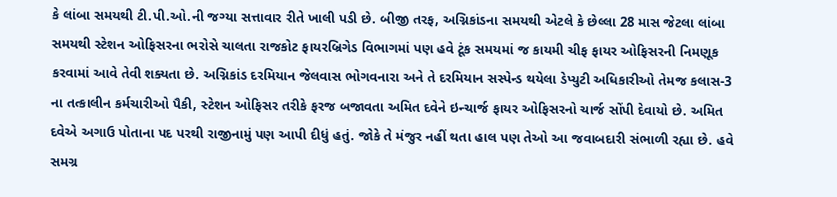કે લાંબા સમયથી ટી.પી.ઓ.ની જગ્યા સત્તાવાર રીતે ખાલી પડી છે. બીજી તરફ, અગ્નિકાંડના સમયથી એટલે કે છેલ્લા 28 માસ જેટલા લાંબા સમયથી સ્ટેશન ઓફિસરના ભરોસે ચાલતા રાજકોટ ફાયરબ્રિગેડ વિભાગમાં પણ હવે ટૂંક સમયમાં જ કાયમી ચીફ ફાયર ઓફિસરની નિમણૂક કરવામાં આવે તેવી શક્યતા છે. અગ્નિકાંડ દરમિયાન જેલવાસ ભોગવનારા અને તે દરમિયાન સસ્પેન્ડ થયેલા ડેપ્યુટી અધિકારીઓ તેમજ કલાસ-3 ના તત્કાલીન કર્મચારીઓ પૈકી, સ્ટેશન ઓફિસર તરીકે ફરજ બજાવતા અમિત દવેને ઇન્ચાર્જ ફાયર ઓફિસરનો ચાર્જ સોંપી દેવાયો છે. અમિત દવેએ અગાઉ પોતાના પદ પરથી રાજીનામું પણ આપી દીધું હતું. જોકે તે મંજુર નહીં થતા હાલ પણ તેઓ આ જવાબદારી સંભાળી રહ્યા છે. હવે સમગ્ર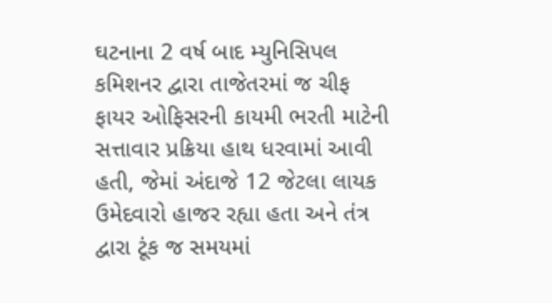ઘટનાના 2 વર્ષ બાદ મ્યુનિસિપલ કમિશનર દ્વારા તાજેતરમાં જ ચીફ ફાયર ઓફિસરની કાયમી ભરતી માટેની સત્તાવાર પ્રક્રિયા હાથ ધરવામાં આવી હતી, જેમાં અંદાજે 12 જેટલા લાયક ઉમેદવારો હાજર રહ્યા હતા અને તંત્ર દ્વારા ટૂંક જ સમયમાં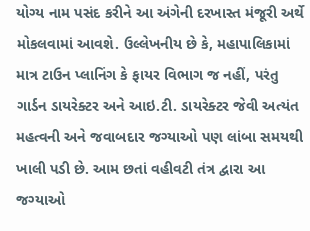યોગ્ય નામ પસંદ કરીને આ અંગેની દરખાસ્ત મંજૂરી અર્થે મોકલવામાં આવશે. ઉલ્લેખનીય છે કે, મહાપાલિકામાં માત્ર ટાઉન પ્લાનિંગ કે ફાયર વિભાગ જ નહીં, પરંતુ ગાર્ડન ડાયરેક્ટર અને આઇ.ટી. ડાયરેક્ટર જેવી અત્યંત મહત્વની અને જવાબદાર જગ્યાઓ પણ લાંબા સમયથી ખાલી પડી છે. આમ છતાં વહીવટી તંત્ર દ્વારા આ જગ્યાઓ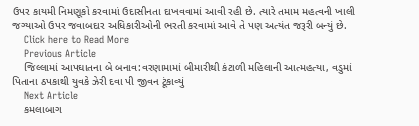ઉપર કાયમી નિમણૂકો કરવામાં ઉદાસીનતા દાખવવામાં આવી રહી છે. ત્યારે તમામ મહત્વની ખાલી જગ્યાઓ ઉપર જવાબદાર અધિકારીઓની ભરતી કરવામાં આવે તે પણ અત્યંત જરૂરી બન્યું છે.
    Click here to Read More
    Previous Article
    જિલ્લામાં આપઘાતના બે બનાવ:વરણામામાં બીમારીથી કંટાળી મહિલાની આત્મહત્યા, વડુમાં પિતાના ઠપકાથી યુવકે ઝેરી દવા પી જીવન ટૂંકાવ્યું
    Next Article
    કમલાબાગ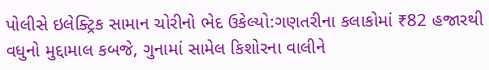પોલીસે ઇલેક્ટ્રિક સામાન ચોરીનો ભેદ ઉકેલ્યો:ગણતરીના કલાકોમાં ₹82 હજારથી વધુનો મુદ્દામાલ કબજે, ગુનામાં સામેલ કિશોરના વાલીને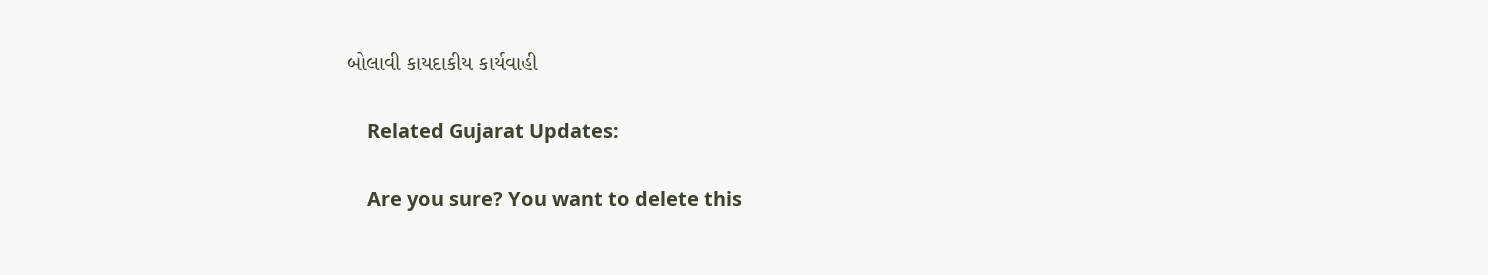બોલાવી કાયદાકીય કાર્યવાહી

    Related Gujarat Updates:

    Are you sure? You want to delete this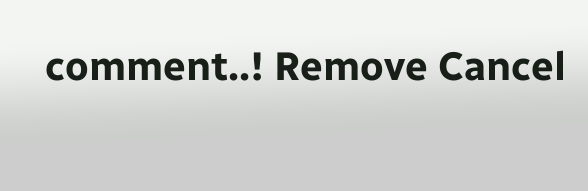comment..! Remove Cancel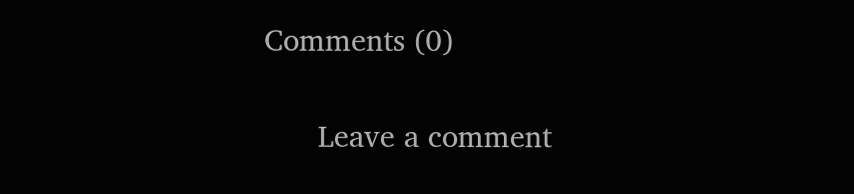Comments (0)

      Leave a comment